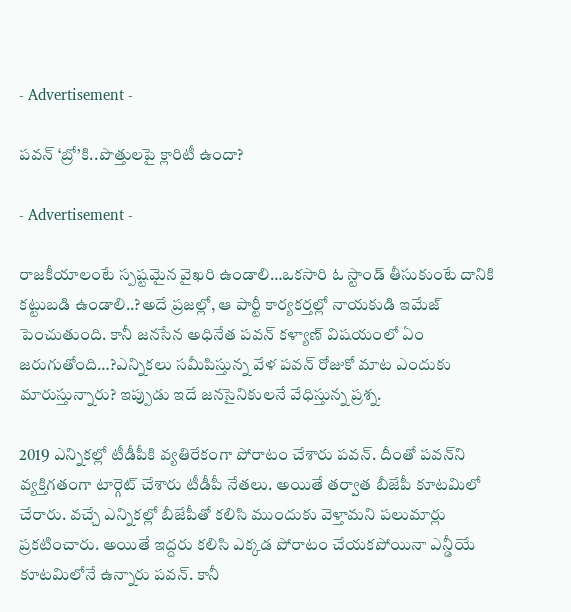- Advertisement -

పవన్‌ ‘బ్రో’కి..పొత్తులపై క్లారిటీ ఉందా?

- Advertisement -

రాజకీయాలంటే స్పష్టమైన వైఖరి ఉండాలి…ఒకసారి ఓ స్టాండ్ తీసుకుంటే దానికి కట్టుబడి ఉండాలి..?అదే ప్రజల్లో, ఆ పార్టీ కార్యకర్తల్లో నాయకుడి ఇమేజ్ పెంచుతుంది. కానీ జనసేన అధినేత పవన్ కళ్యాణ్ విషయంలో ఏం జరుగుతోంది…?ఎన్నికలు సమీపిస్తున్న వేళ పవన్ రోజుకో మాట ఎందుకు మారుస్తున్నారు? ఇప్పుడు ఇదే జనసైనికులనే వేధిస్తున్న ప్రశ్న.

2019 ఎన్నికల్లో టీడీపీకి వ్యతిరేకంగా పోరాటం చేశారు పవన్. దీంతో పవన్‌ని వ్యక్తిగతంగా టార్గెట్ చేశారు టీడీపీ నేతలు. అయితే తర్వాత బీజేపీ కూటమిలో చేరారు. వచ్చే ఎన్నికల్లో బీజేపీతో కలిసి ముందుకు వెళ్తామని పలుమార్లు ప్రకటించారు. అయితే ఇద్దరు కలిసి ఎక్కడ పోరాటం చేయకపోయినా ఎన్డీయే కూటమిలోనే ఉన్నారు పవన్. కానీ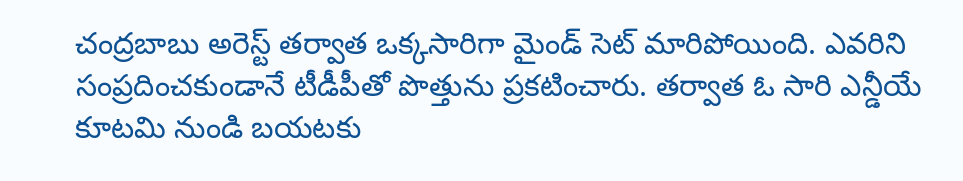చంద్రబాబు అరెస్ట్ తర్వాత ఒక్కసారిగా మైండ్ సెట్ మారిపోయింది. ఎవరిని సంప్రదించకుండానే టీడీపీతో పొత్తును ప్రకటించారు. తర్వాత ఓ సారి ఎన్డీయే కూటమి నుండి బయటకు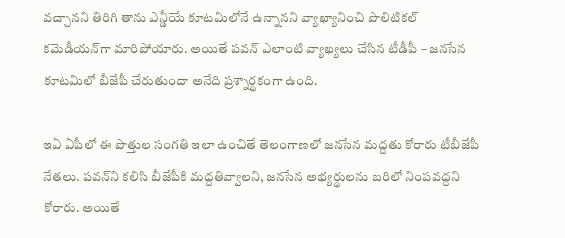వచ్చానని తిరిగి తాను ఎన్డీయే కూటమిలోనే ఉన్నానని వ్యాఖ్యానించి పొలిటికల్ కమెడీయన్‌గా మారిపోయారు. అయితే పవన్ ఎలాంటి వ్యాఖ్యలు చేసిన టీడీపీ – జనసేన కూటమిలో బీజేపీ చేరుతుందా అనేది ప్రశ్నార్థకంగా ఉంది.

ఇఏ ఏపీలో ఈ పొత్తుల సంగతి ఇలా ఉంచితే తెలంగాణలో జనసేన మద్దతు కోరారు టీబీజేపీ నేతలు. పవన్‌ని కలిసి బీజేపీకి మద్దతివ్వాలని, జనసేన అభ్యర్థులను బరిలో నింపవద్దని కోరారు. అయితే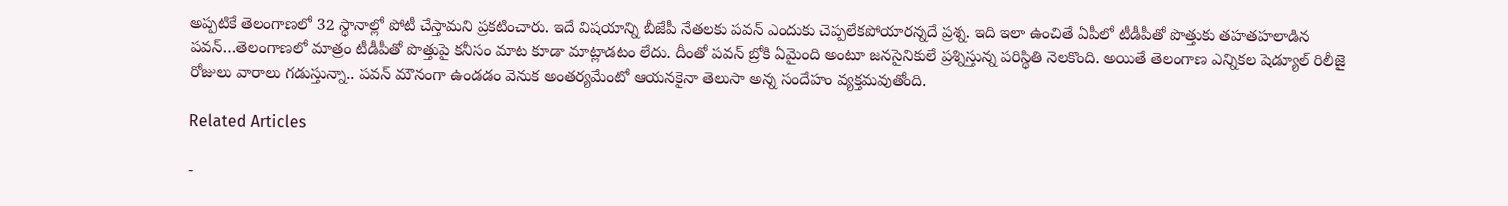అప్పటికే తెలంగాణలో 32 స్థానాల్లో పోటీ చేస్తామని ప్రకటించారు. ఇదే విషయాన్ని బీజేపీ నేతలకు పవన్ ఎందుకు చెప్పలేకపోయారన్నదే ప్రశ్న. ఇది ఇలా ఉంచితే ఏపీలో టీడీపీతో పొత్తుకు తహతహలాడిన పవన్‌…తెలంగాణలో మాత్రం టీడీపీతో పొత్తుపై కనీసం మాట కూడా మాట్లాడటం లేదు. దీంతో పవన్‌ బ్రోకి ఏమైంది అంటూ జనసైనికులే ప్రశ్నిస్తున్న పరిస్థితి నెలకొంది. అయితే తెలంగాణ ఎన్నిక‌ల షెడ్యూల్‌ రిలీజై రోజులు వారాలు గ‌డుస్తున్నా.. పవన్ మౌనంగా ఉండ‌డం వెనుక అంతర్యమేంటో ఆయనకైనా తెలుసా అన్న సందేహం వ్యక్తమవుతోంది.

Related Articles

-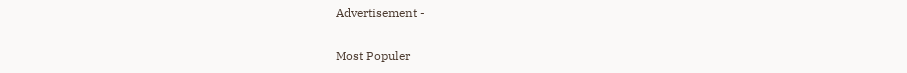Advertisement -

Most Populer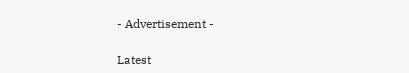- Advertisement -

Latest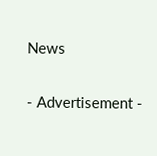News

- Advertisement -